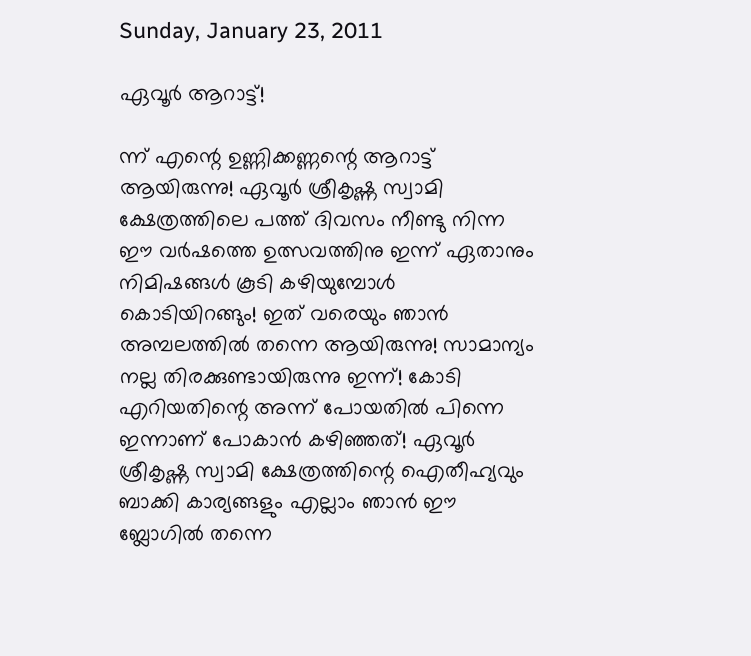Sunday, January 23, 2011

ഏവൂര്‍ ആറാട്ട്‌!

ന്ന് എന്റെ ഉണ്ണിക്കണ്ണന്റെ ആറാട്ട്‌ ആയിരുന്നു! ഏവൂര്‍ ശ്രീകൃഷ്ണ സ്വാമി ക്ഷേത്രത്തിലെ പത്ത് ദിവസം നീണ്ടു നിന്ന ഈ വര്‍ഷത്തെ ഉത്സവത്തിനു ഇന്ന് ഏതാനും നിമിഷങ്ങള്‍ കൂടി കഴിയുമ്പോള്‍ കൊടിയിറങ്ങും! ഇത് വരെയും ഞാന്‍ അമ്പലത്തില്‍ തന്നെ ആയിരുന്നു! സാമാന്യം നല്ല തിരക്കുണ്ടായിരുന്നു ഇന്ന്! കോടി എറിയതിന്റെ അന്ന് പോയതില്‍ പിന്നെ ഇന്നാണ് പോകാന്‍ കഴിഞ്ഞത്! ഏവൂര്‍ ശ്രീകൃഷ്ണ സ്വാമി ക്ഷേത്രത്തിന്റെ ഐതീഹ്യവും ബാക്കി കാര്യങ്ങളും എല്ലാം ഞാന്‍ ഈ ബ്ലോഗില്‍ തന്നെ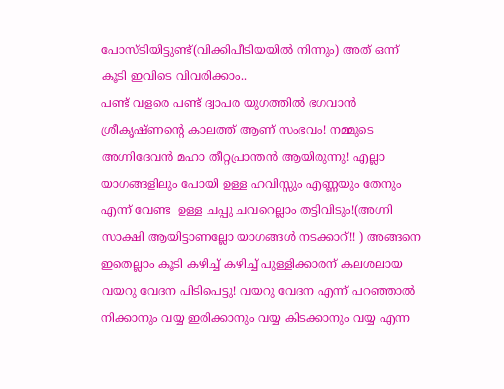പോസ്ടിയിട്ടുണ്ട്(വിക്കിപീടിയയില്‍ നിന്നും) അത് ഒന്ന് കൂടി ഇവിടെ വിവരിക്കാം..
പണ്ട് വളരെ പണ്ട് ദ്വാപര യുഗത്തില്‍ ഭഗവാന്‍ ശ്രീകൃഷ്ണന്റെ കാലത്ത് ആണ് സംഭവം! നമ്മുടെ അഗ്നിദേവന്‍ മഹാ തീറ്റപ്രാന്തന്‍ ആയിരുന്നു! എല്ലാ യാഗങ്ങളിലും പോയി ഉള്ള ഹവിസ്സും എണ്ണയും തേനും എന്ന് വേണ്ട  ഉള്ള ചപ്പു ചവറെല്ലാം തട്ടിവിടും!(അഗ്നി സാക്ഷി ആയിട്ടാണല്ലോ യാഗങ്ങള്‍ നടക്കാറ്!! ) അങ്ങനെ ഇതെല്ലാം കൂടി കഴിച്ച്‌ കഴിച്ച്‌ പുള്ളിക്കാരന് കലശലായ വയറു വേദന പിടിപെട്ടു! വയറു വേദന എന്ന് പറഞ്ഞാല്‍ നിക്കാനും വയ്യ ഇരിക്കാനും വയ്യ കിടക്കാനും വയ്യ എന്ന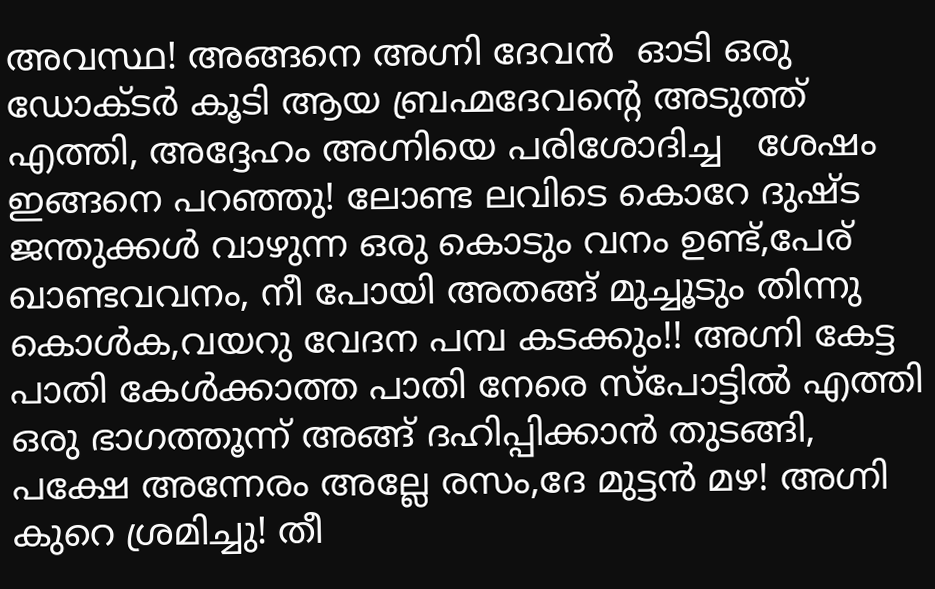അവസ്ഥ! അങ്ങനെ അഗ്നി ദേവന്‍  ഓടി ഒരു ഡോക്ടര്‍ കൂടി ആയ ബ്രഹ്മദേവന്റെ അടുത്ത് എത്തി, അദ്ദേഹം അഗ്നിയെ പരിശോദിച്ച   ശേഷം ഇങ്ങനെ പറഞ്ഞു! ലോണ്ട ലവിടെ കൊറേ ദുഷ്ട ജന്തുക്കള്‍ വാഴുന്ന ഒരു കൊടും വനം ഉണ്ട്,പേര് ഖാണ്ടവവനം, നീ പോയി അതങ്ങ് മുച്ചൂടും തിന്നു കൊള്‍ക,വയറു വേദന പമ്പ കടക്കും!! അഗ്നി കേട്ട പാതി കേള്‍ക്കാത്ത പാതി നേരെ സ്പോട്ടില്‍ എത്തി ഒരു ഭാഗത്തൂന്ന് അങ്ങ് ദഹിപ്പിക്കാന്‍ തുടങ്ങി, പക്ഷേ അന്നേരം അല്ലേ രസം,ദേ മുട്ടന്‍ മഴ! അഗ്നി കുറെ ശ്രമിച്ചു! തീ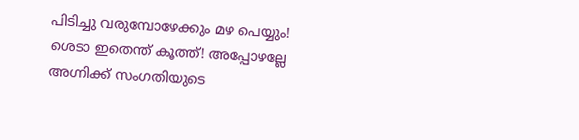പിടിച്ചു വരുമ്പോഴേക്കും മഴ പെയ്യും! ശെടാ ഇതെന്ത് കൂത്ത്! അപ്പോഴല്ലേ അഗ്നിക്ക് സംഗതിയുടെ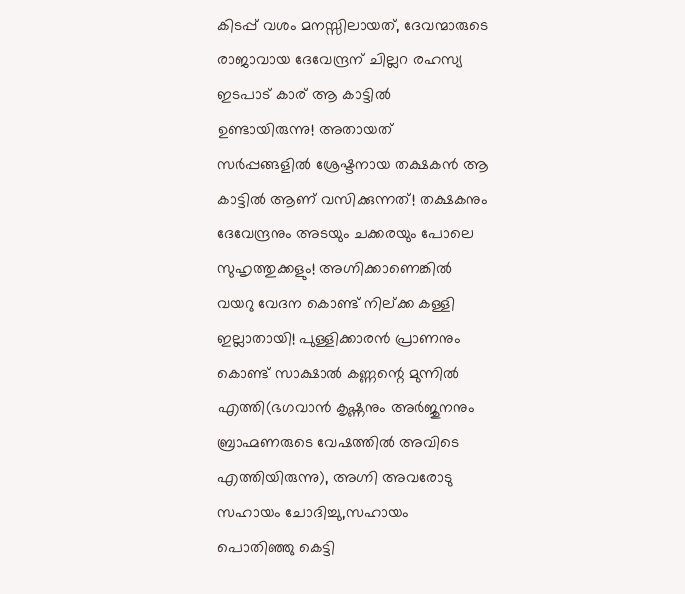കിടപ്പ് വശം മനസ്സിലായത്, ദേവന്മാരുടെ രാജാവായ ദേവേന്ദ്രന് ചില്ലറ രഹസ്യ ഇടപാട് കാര് ആ കാട്ടില്‍ ഉണ്ടായിരുന്നു! അതായത് സര്‍പ്പങ്ങളില്‍ ശ്രേഷ്ടനായ തക്ഷകന്‍ ആ കാട്ടില്‍ ആണ് വസിക്കുന്നത്! തക്ഷകനും ദേവേന്ദ്രനും അടയും ചക്കരയും പോലെ സുഹൃത്തുക്കളും! അഗ്നിക്കാണെങ്കില്‍ വയറു വേദന കൊണ്ട് നില്ക്ക കള്ളി ഇല്ലാതായി! പുള്ളിക്കാരന്‍ പ്രാണനും കൊണ്ട് സാക്ഷാല്‍ കണ്ണന്റെ മുന്നില്‍ എത്തി(ഭഗവാന്‍ കൃഷ്ണനും അര്‍ജുനനും ബ്രാഹ്മണരുടെ വേഷത്തില്‍ അവിടെ എത്തിയിരുന്നു), അഗ്നി അവരോടു സഹായം ചോദിച്ചു,സഹായം പൊതിഞ്ഞു കെട്ടി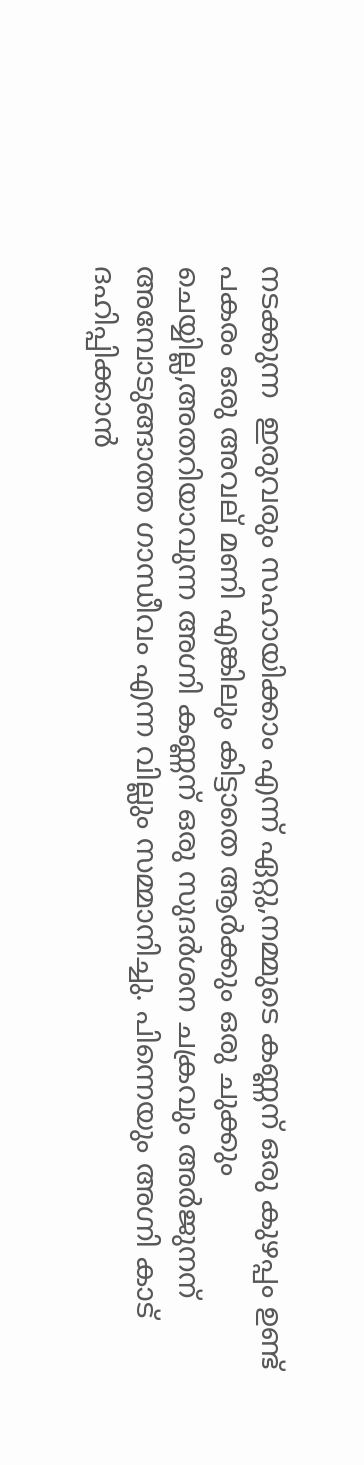നടക്കുന്ന  ഇരുവരും സഹായിക്കാം എന്ന് ഏറ്റു,നമ്മുടെ കണ്ണന് ഒരു കുഴപ്പം ഉണ്ട് പകരം ഒരു അവല് മണി എങ്കിലും കിട്ടാതെ ആര്‍ക്കും ഒരു ചുക്കും ചെയ്യില്ല,അതറിയാവുന്ന അഗ്നി കണ്ണന് ഒരു സുദര്‍ശന ചക്രവും അര്‍ജുനന് അമ്പോടുങ്ങാത്ത ഗാന്ധീവം എന്ന വില്ലും സമ്മാനിച്ചു. പിന്നെയും അഗ്നി കാട് ദഹിപ്പിക്കാന്‍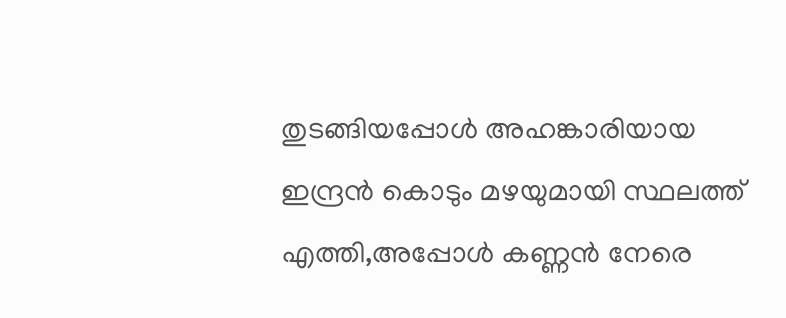തുടങ്ങിയപ്പോള്‍ അഹങ്കാരിയായ ഇന്ദ്രന്‍ കൊടും മഴയുമായി സ്ഥലത്ത് എത്തി,അപ്പോള്‍ കണ്ണന്‍ നേരെ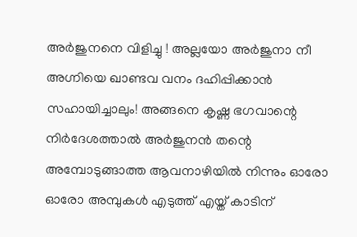അര്‍ജുനനെ വിളിച്ചു ! അല്ലയോ അര്‍ജുനാ നീ അഗ്നിയെ ഖാണ്ടവ വനം ദഹിപ്പിക്കാന്‍ സഹായിച്ചാലും! അങ്ങനെ കൃഷ്ണ ഭഗവാന്റെ നിര്‍ദേശത്താല്‍ അര്‍ജുനന്‍ തന്റെ അമ്പോടുങ്ങാത്ത ആവനാഴിയില്‍ നിന്നും ഓരോ ഓരോ അമ്പുകള്‍ എടുത്ത് എയ്ത് കാടിന്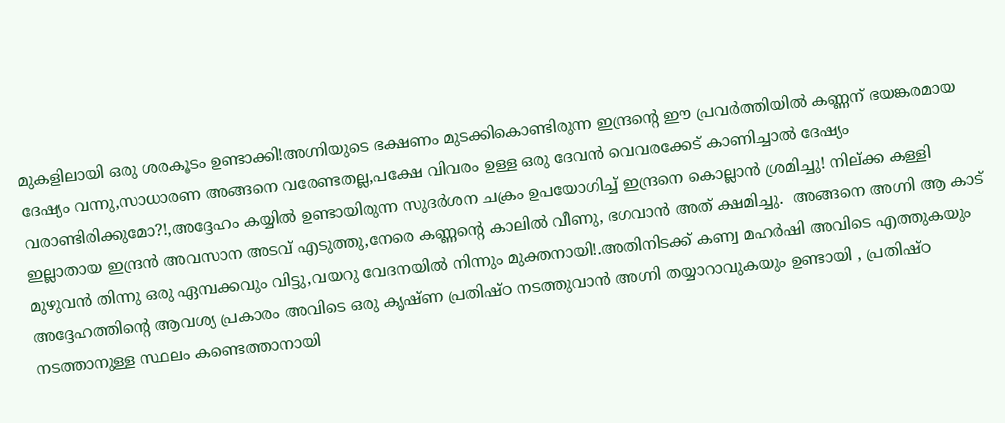മുകളിലായി ഒരു ശരകൂടം ഉണ്ടാക്കി!അഗ്നിയുടെ ഭക്ഷണം മുടക്കികൊണ്ടിരുന്ന ഇന്ദ്രന്റെ ഈ പ്രവര്‍ത്തിയില്‍ കണ്ണന് ഭയങ്കരമായ ദേഷ്യം വന്നു,സാധാരണ അങ്ങനെ വരേണ്ടതല്ല,പക്ഷേ വിവരം ഉള്ള ഒരു ദേവന്‍ വെവരക്കേട്‌ കാണിച്ചാല്‍ ദേഷ്യം വരാണ്ടിരിക്കുമോ?!,അദ്ദേഹം കയ്യില്‍ ഉണ്ടായിരുന്ന സുദര്‍ശന ചക്രം ഉപയോഗിച്ച് ഇന്ദ്രനെ കൊല്ലാന്‍ ശ്രമിച്ചു! നില്ക്ക കള്ളി ഇല്ലാതായ ഇന്ദ്രന്‍ അവസാന അടവ് എടുത്തു,നേരെ കണ്ണന്റെ കാലില്‍ വീണു, ഭഗവാന്‍ അത് ക്ഷമിച്ചു.  അങ്ങനെ അഗ്നി ആ കാട് മുഴുവന്‍ തിന്നു ഒരു ഏമ്പക്കവും വിട്ടു,വയറു വേദനയില്‍ നിന്നും മുക്തനായി!.അതിനിടക്ക് കണ്വ മഹര്‍ഷി അവിടെ എത്തുകയും അദ്ദേഹത്തിന്റെ ആവശ്യ പ്രകാരം അവിടെ ഒരു കൃഷ്ണ പ്രതിഷ്ഠ നടത്തുവാന്‍ അഗ്നി തയ്യാറാവുകയും ഉണ്ടായി , പ്രതിഷ്ഠ നടത്താനുള്ള സ്ഥലം കണ്ടെത്താനായി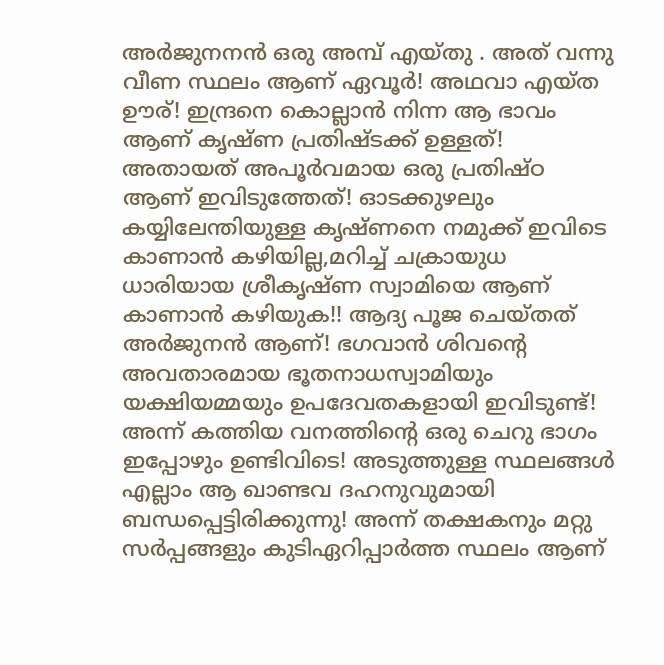അര്‍ജുനനന്‍ ഒരു അമ്പ്‌ എയ്തു . അത് വന്നു വീണ സ്ഥലം ആണ് ഏവൂര്‍! അഥവാ എയ്ത ഊര്! ഇന്ദ്രനെ കൊല്ലാന്‍ നിന്ന ആ ഭാവം ആണ് കൃഷ്ണ പ്രതിഷ്ടക്ക് ഉള്ളത്! അതായത് അപൂര്‍വമായ ഒരു പ്രതിഷ്ഠ ആണ് ഇവിടുത്തേത്! ഓടക്കുഴലും കയ്യിലേന്തിയുള്ള കൃഷ്ണനെ നമുക്ക് ഇവിടെ കാണാന്‍ കഴിയില്ല,മറിച്ച് ചക്രായുധ ധാരിയായ ശ്രീകൃഷ്ണ സ്വാമിയെ ആണ് കാണാന്‍ കഴിയുക!! ആദ്യ പൂജ ചെയ്തത് അര്‍ജുനന്‍ ആണ്! ഭഗവാന്‍ ശിവന്റെ അവതാരമായ ഭൂതനാധസ്വാമിയും യക്ഷിയമ്മയും ഉപദേവതകളായി ഇവിടുണ്ട്! അന്ന് കത്തിയ വനത്തിന്റെ ഒരു ചെറു ഭാഗം ഇപ്പോഴും ഉണ്ടിവിടെ! അടുത്തുള്ള സ്ഥലങ്ങള്‍ എല്ലാം ആ ഖാണ്ടവ ദഹനുവുമായി ബന്ധപ്പെട്ടിരിക്കുന്നു! അന്ന് തക്ഷകനും മറ്റു സര്‍പ്പങ്ങളും കുടിഏറിപ്പാര്‍ത്ത സ്ഥലം ആണ്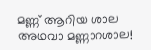മണ്ണ് ആറിയ ശാല അഥവാ മണ്ണാറശാല!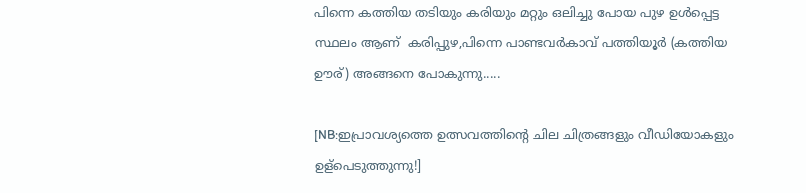പിന്നെ കത്തിയ തടിയും കരിയും മറ്റും ഒലിച്ചു പോയ പുഴ ഉള്‍പ്പെട്ട സ്ഥലം ആണ്  കരിപ്പുഴ,പിന്നെ പാണ്ടവര്‍കാവ് പത്തിയൂര്‍ (കത്തിയ ഊര്) അങ്ങനെ പോകുന്നു.....

[NB:ഇപ്രാവശ്യത്തെ ഉത്സവത്തിന്റെ ചില ചിത്രങ്ങളും വീഡിയോകളും ഉള്പെടുത്തുന്നു!]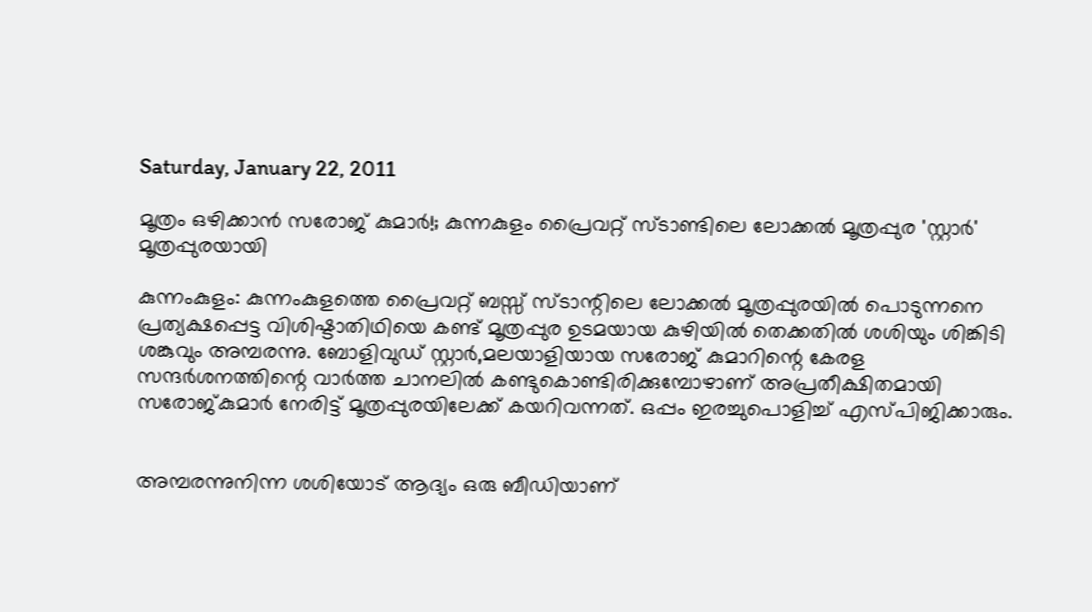Saturday, January 22, 2011

മൂത്രം ഒഴിക്കാന്‍ സരോജ് കുമാര്‍!; കുന്നകുളം പ്രൈവറ്റ് സ്ടാണ്ടിലെ ലോക്കല്‍ മൂത്രപ്പുര 'സ്റ്റാര്‍' മൂത്രപ്പുരയായി

കുന്നംകുളം: കുന്നംകുളത്തെ പ്രൈവറ്റ് ബസ്സ്‌ സ്ടാന്റിലെ ലോക്കല്‍ മൂത്രപ്പുരയില്‍ പൊടുന്നനെ പ്രത്യക്ഷപ്പെട്ട വിശിഷ്ടാതിഥിയെ കണ്ട് മൂത്രപ്പുര ഉടമയായ കുഴിയില്‍ തെക്കതില്‍ ശശിയും ശിങ്കിടി ശങ്കുവും അമ്പരന്നു. ബോളിവുഡ് സ്റ്റാര്‍,മലയാളിയായ സരോജ് കുമാറിന്റെ കേരള സന്ദര്‍ശനത്തിന്റെ വാര്‍ത്ത ചാനലില്‍ കണ്ടുകൊണ്ടിരിക്കുമ്പോഴാണ് അപ്രതീക്ഷിതമായി സരോജ്കുമാര്‍ നേരിട്ട് മൂത്രപ്പുരയിലേക്ക് കയറിവന്നത്. ഒപ്പം ഇരച്ചുപൊളിച്ച് എസ്പിജിക്കാരും.


അമ്പരന്നുനിന്ന ശശിയോട് ആദ്യം ഒരു ബീഡിയാണ്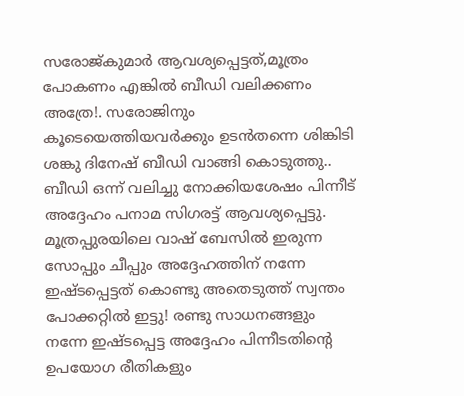സരോജ്കുമാര്‍ ആവശ്യപ്പെട്ടത്,മൂത്രം പോകണം എങ്കില്‍ ബീഡി വലിക്കണം അത്രേ!. സരോജിനും കൂടെയെത്തിയവര്‍ക്കും ഉടന്‍തന്നെ ശിങ്കിടി ശങ്കു ദിനേഷ് ബീഡി വാങ്ങി കൊടുത്തു.. ബീഡി ഒന്ന് വലിച്ചു നോക്കിയശേഷം പിന്നീട് അദ്ദേഹം പനാമ സിഗരട്ട് ആവശ്യപ്പെട്ടു. മൂത്രപ്പുരയിലെ വാഷ്‌ ബേസില്‍ ഇരുന്ന സോപ്പും ചീപ്പും അദ്ദേഹത്തിന് നന്നേ ഇഷ്ടപ്പെട്ടത് കൊണ്ടു അതെടുത്ത് സ്വന്തം പോക്കറ്റില്‍ ഇട്ടു! രണ്ടു സാധനങ്ങളും നന്നേ ഇഷ്ടപ്പെട്ട അദ്ദേഹം പിന്നീടതിന്റെ ഉപയോഗ രീതികളും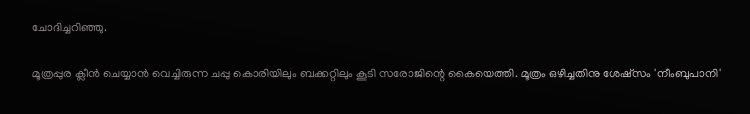ചോദിച്ചറിഞ്ഞു.

മൂത്രപ്പുര ക്ലീന്‍ ചെയ്യാന്‍ വെച്ചിരുന്ന ചപ്പു കൊരിയിലും ബക്കറ്റിലും കൂടി സരോജിന്റെ കൈയെത്തി. മൂത്രം ഒഴിച്ചതിനു ശേഷ്സം 'നീംബുപാനി'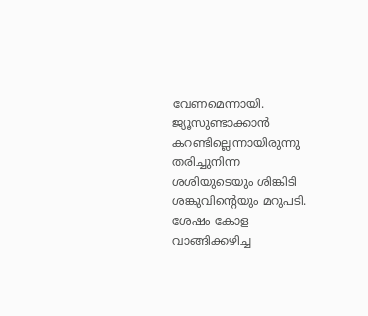വേണമെന്നായി. ജ്യൂസുണ്ടാക്കാന്‍ കറണ്ടില്ലെന്നായിരുന്നു തരിച്ചുനിന്ന ശശിയുടെയും ശിങ്കിടി ശങ്കുവിന്റെയും മറുപടി. ശേഷം കോള വാങ്ങിക്കഴിച്ച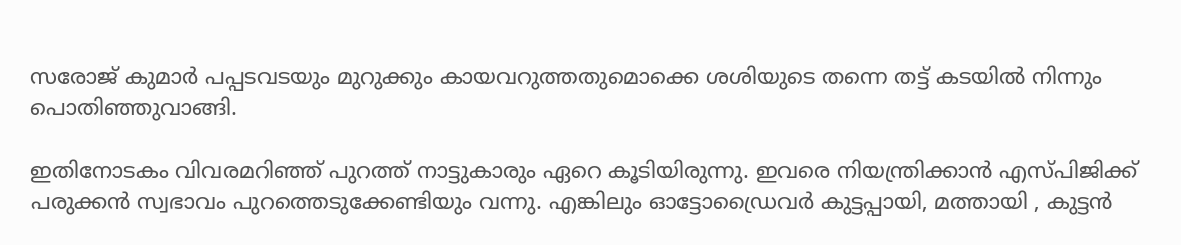സരോജ് കുമാര്‍ പപ്പടവടയും മുറുക്കും കായവറുത്തതുമൊക്കെ ശശിയുടെ തന്നെ തട്ട് കടയില്‍ നിന്നും പൊതിഞ്ഞുവാങ്ങി.

ഇതിനോടകം വിവരമറിഞ്ഞ് പുറത്ത് നാട്ടുകാരും ഏറെ കൂടിയിരുന്നു. ഇവരെ നിയന്ത്രിക്കാന്‍ എസ്പിജിക്ക് പരുക്കന്‍ സ്വഭാവം പുറത്തെടുക്കേണ്ടിയും വന്നു. എങ്കിലും ഓട്ടോഡ്രൈവര്‍ കുട്ടപ്പായി, മത്തായി , കുട്ടന്‍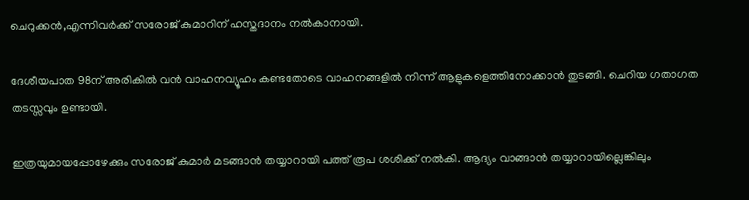ചെറുക്കന്‍,എന്നിവര്‍ക്ക് സരോജ് കുമാറിന് ഹസ്തദാനം നല്‍കാനായി.

ദേശീയപാത 98ന് അരികില്‍ വന്‍ വാഹനവ്യൂഹം കണ്ടതോടെ വാഹനങ്ങളില്‍ നിന്ന് ആളുകളെത്തിനോക്കാന്‍ തുടങ്ങി. ചെറിയ ഗതാഗത തടസ്സവും ഉണ്ടായി.

ഇത്രയുമായപ്പോഴേക്കും സരോജ് കുമാര്‍ മടങ്ങാന്‍ തയ്യാറായി പത്ത് രൂപ ശശിക്ക് നല്‍കി. ആദ്യം വാങ്ങാന്‍ തയ്യാറായില്ലെങ്കിലും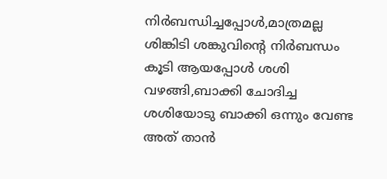നിര്‍ബന്ധിച്ചപ്പോള്‍,മാത്രമല്ല  ശിങ്കിടി ശങ്കുവിന്റെ നിര്‍ബന്ധം കൂടി ആയപ്പോള്‍ ശശി  വഴങ്ങി,ബാക്കി ചോദിച്ച ശശിയോടു ബാക്കി ഒന്നും വേണ്ട അത് താന്‍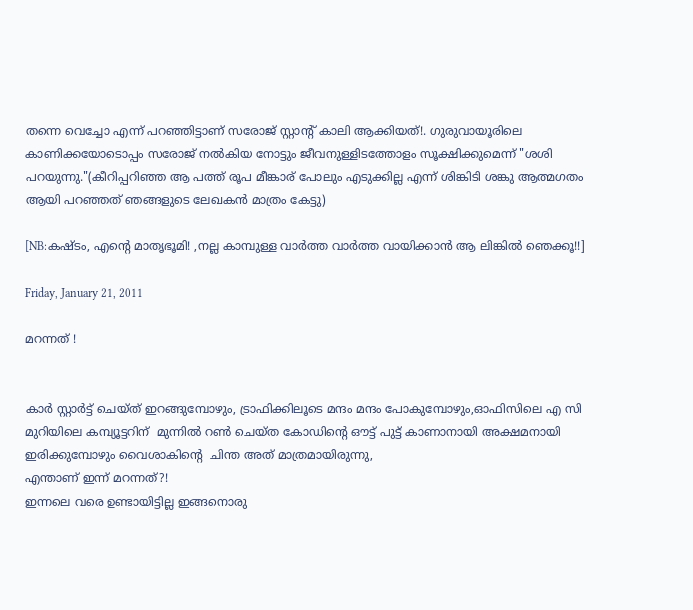തന്നെ വെച്ചോ എന്ന് പറഞ്ഞിട്ടാണ് സരോജ് സ്റ്റാന്റ് കാലി ആക്കിയത്!. ഗുരുവായൂരിലെ കാണിക്കയോടൊപ്പം സരോജ് നല്‍കിയ നോട്ടും ജീവനുള്ളിടത്തോളം സൂക്ഷിക്കുമെന്ന് "ശശി പറയുന്നു."(കീറിപ്പറിഞ്ഞ ആ പത്ത് രൂപ മീങ്കാര് പോലും എടുക്കില്ല എന്ന് ശിങ്കിടി ശങ്കു ആത്മഗതം ആയി പറഞ്ഞത് ഞങ്ങളുടെ ലേഖകന്‍ മാത്രം കേട്ടു)

[NB:കഷ്ടം, എന്റെ മാതൃഭൂമി! ,നല്ല കാമ്പുള്ള വാര്‍ത്ത വാര്‍ത്ത വായിക്കാന്‍ ആ ലിങ്കില്‍ ഞെക്കൂ!!]

Friday, January 21, 2011

മറന്നത് !


കാര്‍ സ്റ്റാര്‍ട്ട്‌ ചെയ്ത്‌ ഇറങ്ങുമ്പോഴും, ട്രാഫിക്കിലൂടെ മന്ദം മന്ദം പോകുമ്പോഴും,ഓഫിസിലെ എ സി മുറിയിലെ കമ്പ്യൂട്ടറിന്  മുന്നില്‍ റണ്‍ ചെയ്ത കോഡിന്റെ ഔട്ട്‌ പുട്ട് കാണാനായി അക്ഷമനായി ഇരിക്കുമ്പോഴും വൈശാകിന്റെ  ചിന്ത അത് മാത്രമായിരുന്നു,
എന്താണ് ഇന്ന് മറന്നത്?!
ഇന്നലെ വരെ ഉണ്ടായിട്ടില്ല ഇങ്ങനൊരു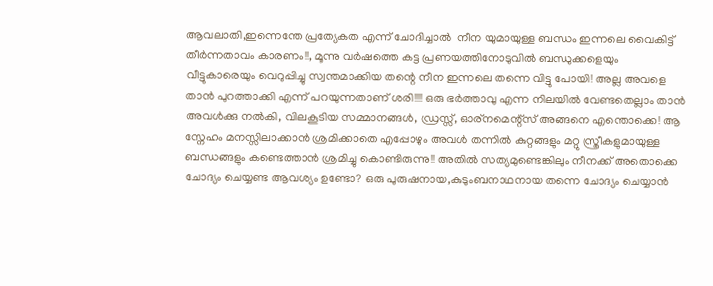ആവലാതി,ഇന്നെന്തേ പ്രത്യേകത എന്ന് ചോദിച്ചാല്‍  നീന യുമായുള്ള ബന്ധം ഇന്നലെ വൈകിട്ട് തീര്‍ന്നതാവം കാരണം!!, മൂന്നു വര്‍ഷത്തെ കട്ട പ്രണയത്തിനോടുവില്‍ ബന്ധുക്കളെയും വീട്ടുകാരെയും വെറുപ്പിച്ചു സ്വന്തമാക്കിയ തന്റെ നീന ഇന്നലെ തന്നെ വിട്ടു പോയി! അല്ല അവളെ താന്‍ പുറത്താക്കി എന്ന് പറയുന്നതാണ് ശരി!!!! ഒരു ഭര്‍ത്താവു എന്ന നിലയില്‍ വേണ്ടതെല്ലാം താന്‍ അവള്‍ക്കു നല്‍കി, വിലകൂടിയ സമ്മാനങ്ങള്‍, ഡ്രസ്സ്‌, ഓര്നമെന്റ്സ് അങ്ങനെ എന്തൊക്കെ! ആ സ്നേഹം മനസ്സിലാക്കാന്‍ ശ്രമിക്കാതെ എപ്പോഴും അവള്‍ തന്നില്‍ കുറ്റങ്ങളും മറ്റു സ്ത്രീകളുമായുള്ള ബന്ധങ്ങളും കണ്ടെത്താന്‍ ശ്രമിച്ചു കൊണ്ടിരുന്നു!! അതില്‍ സത്യമുണ്ടെങ്കിലും നീനക്ക് അതൊക്കെ ചോദ്യം ചെയ്യണ്ട ആവശ്യം ഉണ്ടോ? ഒരു പുരുഷനായ,കുടുംബനാഥനായ തന്നെ ചോദ്യം ചെയ്യാന്‍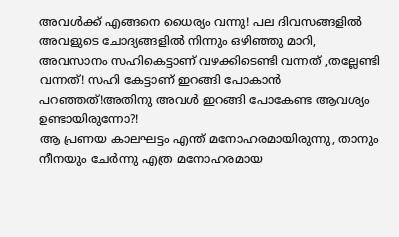അവള്‍ക്ക് എങ്ങനെ ധൈര്യം വന്നു! പല ദിവസങ്ങളില്‍ അവളുടെ ചോദ്യങ്ങളില്‍ നിന്നും ഒഴിഞ്ഞു മാറി, അവസാനം സഹികെട്ടാണ് വഴക്കിടെണ്ടി വന്നത് ,തല്ലേണ്ടി വന്നത്! സഹി കേട്ടാണ് ഇറങ്ങി പോകാന്‍ പറഞ്ഞത്!അതിനു അവള്‍ ഇറങ്ങി പോകേണ്ട ആവശ്യം ഉണ്ടായിരുന്നോ?!
ആ പ്രണയ കാലഘട്ടം എന്ത് മനോഹരമായിരുന്നു, താനും നീനയും ചേര്‍ന്നു എത്ര മനോഹരമായ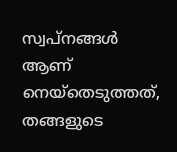സ്വപ്‌നങ്ങള്‍ ആണ് നെയ്തെടുത്തത്, തങ്ങളുടെ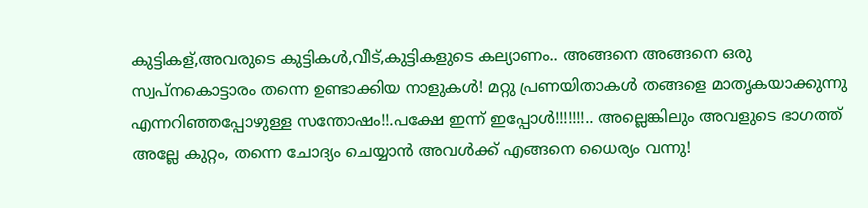കുട്ടികള്,അവരുടെ കുട്ടികള്‍,വീട്,കുട്ടികളുടെ കല്യാണം.. അങ്ങനെ അങ്ങനെ ഒരു സ്വപ്നകൊട്ടാരം തന്നെ ഉണ്ടാക്കിയ നാളുകള്‍! മറ്റു പ്രണയിതാകള്‍ തങ്ങളെ മാതൃകയാക്കുന്നു എന്നറിഞ്ഞപ്പോഴുള്ള സന്തോഷം!!.പക്ഷേ ഇന്ന് ഇപ്പോള്‍!!!!!!!.. അല്ലെങ്കിലും അവളുടെ ഭാഗത്ത് അല്ലേ കുറ്റം, തന്നെ ചോദ്യം ചെയ്യാന്‍ അവള്‍ക്ക് എങ്ങനെ ധൈര്യം വന്നു!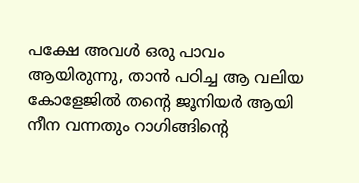പക്ഷേ അവള്‍ ഒരു പാവം ആയിരുന്നു, താന്‍ പഠിച്ച ആ വലിയ കോളേജില്‍ തന്റെ ജൂനിയര്‍ ആയി നീന വന്നതും റാഗിങ്ങിന്റെ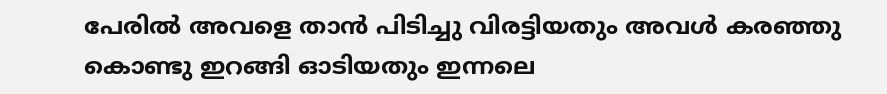പേരില്‍ അവളെ താന്‍ പിടിച്ചു വിരട്ടിയതും അവള്‍ കരഞ്ഞു കൊണ്ടു ഇറങ്ങി ഓടിയതും ഇന്നലെ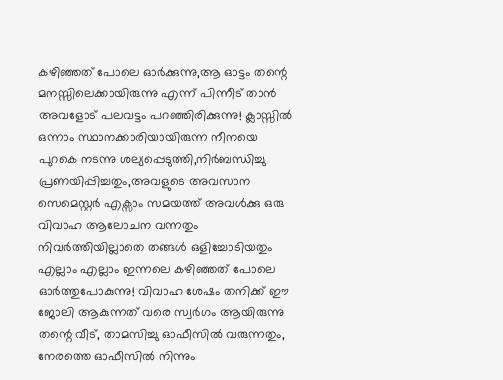കഴിഞ്ഞത് പോലെ ഓര്‍ക്കുന്നു,ആ ഓട്ടം തന്റെ മനസ്സിലെക്കായിരുന്നു എന്ന് പിന്നീട് താന്‍ അവളോട്‌ പലവട്ടം പറഞ്ഞിരിക്കുന്നു! ക്ലാസ്സില്‍ ഒന്നാം സ്ഥാനക്കാരിയായിരുന്ന നീനയെ പുറകെ നടന്നു ശല്യപ്പെടുത്തി,നിര്‍ബന്ധിച്ചു പ്രണയിപ്പിച്ചതും,അവളുടെ അവസാന സെമെസ്റ്റര്‍ എക്സാം സമയത്ത് അവള്‍ക്കു ഒരു വിവാഹ ആലോചന വന്നതും നിവര്‍ത്തിയില്ലാതെ തങ്ങള്‍ ഒളിച്ചോടിയതും എല്ലാം എല്ലാം ഇന്നലെ കഴിഞ്ഞത് പോലെ ഓര്‍ത്തുപോകുന്നു! വിവാഹ ശേഷം തനിക്ക്‌ ഈ ജോലി ആകുന്നത് വരെ സ്വര്‍ഗം ആയിരുന്നു തന്റെ വീട്, താമസിച്ചു ഓഫീസില്‍ വരുന്നതും, നേരത്തെ ഓഫീസില്‍ നിന്നും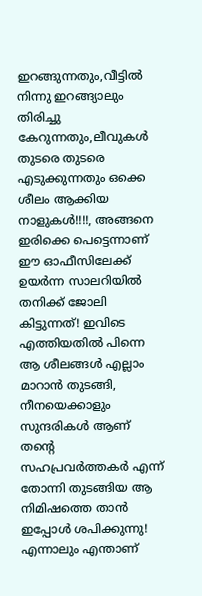ഇറങ്ങുന്നതും,വീട്ടില്‍ നിന്നു ഇറങ്ങ്യാലും തിരിച്ചു കേറുന്നതും,ലീവുകള്‍ തുടരെ തുടരെ എടുക്കുന്നതും ഒക്കെ ശീലം ആക്കിയ നാളുകള്‍!!!!, അങ്ങനെ ഇരിക്കെ പെട്ടെന്നാണ്  ഈ ഓഫീസിലേക്ക് ഉയര്‍ന്ന സാലറിയില്‍ തനിക്ക് ജോലി കിട്ടുന്നത്! ഇവിടെ എത്തിയതില്‍ പിന്നെ ആ ശീലങ്ങള്‍ എല്ലാം മാറാന്‍ തുടങ്ങി, നീനയെക്കാളും സുന്ദരികള്‍ ആണ് തന്റെ സഹപ്രവര്‍ത്തകര്‍ എന്ന് തോന്നി തുടങ്ങിയ ആ നിമിഷത്തെ താന്‍ ഇപ്പോള്‍ ശപിക്കുന്നു!
എന്നാലും എന്താണ്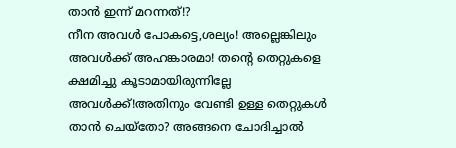താന്‍ ഇന്ന് മറന്നത്!?
നീന അവള്‍ പോകട്ടെ,ശല്യം! അല്ലെങ്കിലും അവള്‍ക്ക് അഹങ്കാരമാ! തന്റെ തെറ്റുകളെ ക്ഷമിച്ചു കൂടാമായിരുന്നില്ലേ അവള്‍ക്ക്‌!അതിനും വേണ്ടി ഉള്ള തെറ്റുകള്‍ താന്‍ ചെയ്തോ? അങ്ങനെ ചോദിച്ചാല്‍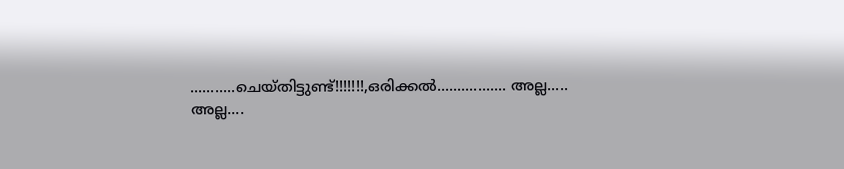...........ചെയ്തിട്ടുണ്ട്!!!!!!!,ഒരിക്കല്‍................. അല്ല..... അല്ല....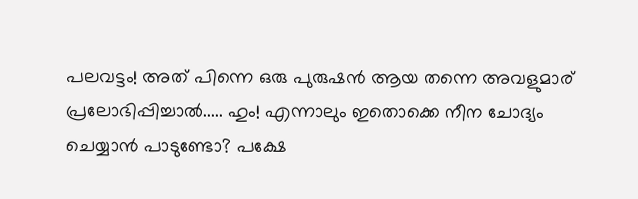പലവട്ടം! അത് പിന്നെ ഒരു പുരുഷന്‍ ആയ തന്നെ അവളുമാര് പ്രലോഭിപ്പിച്ചാല്‍..... ഹും! എന്നാലും ഇതൊക്കെ നീന ചോദ്യം ചെയ്യാന്‍ പാടുണ്ടോ? പക്ഷേ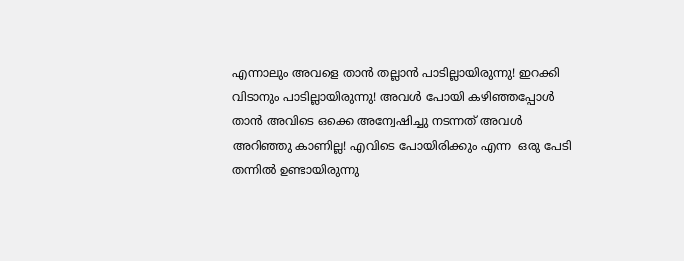എന്നാലും അവളെ താന്‍ തല്ലാന്‍ പാടില്ലായിരുന്നു! ഇറക്കി വിടാനും പാടില്ലായിരുന്നു! അവള്‍ പോയി കഴിഞ്ഞപ്പോള്‍ താന്‍ അവിടെ ഒക്കെ അന്വേഷിച്ചു നടന്നത് അവള്‍ അറിഞ്ഞു കാണില്ല! എവിടെ പോയിരിക്കും എന്ന  ഒരു പേടി തന്നില്‍ ഉണ്ടായിരുന്നു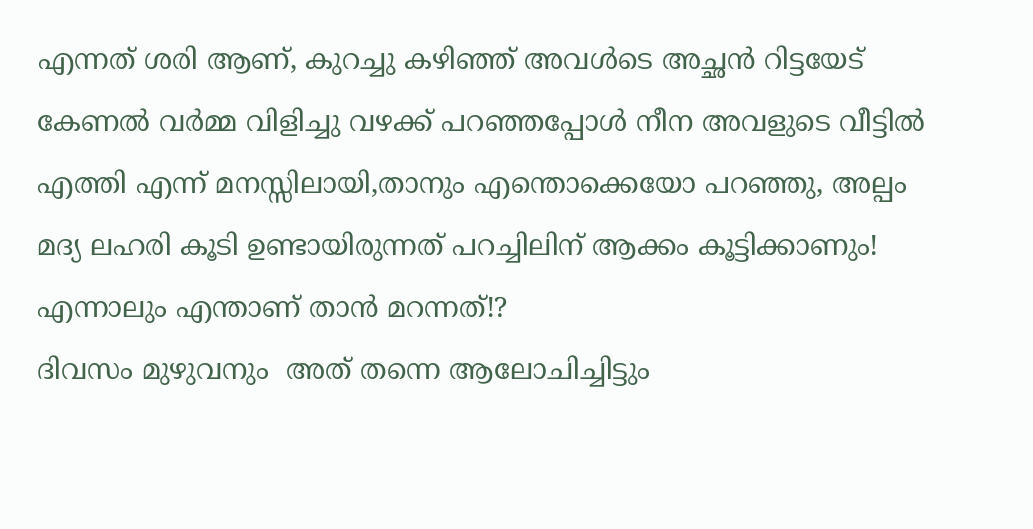എന്നത് ശരി ആണ്, കുറച്ചു കഴിഞ്ഞ് അവള്‍ടെ അച്ഛന്‍ റിട്ടയേട്  കേണല്‍ വര്‍മ്മ വിളിച്ചു വഴക്ക് പറഞ്ഞപ്പോള്‍ നീന അവളുടെ വീട്ടില്‍ എത്തി എന്ന് മനസ്സിലായി,താനും എന്തൊക്കെയോ പറഞ്ഞു, അല്പം മദ്യ ലഹരി കൂടി ഉണ്ടായിരുന്നത് പറച്ചിലിന് ആക്കം കൂട്ടിക്കാണും!
എന്നാലും എന്താണ് താന്‍ മറന്നത്!?
ദിവസം മുഴുവനും  അത് തന്നെ ആലോചിച്ചിട്ടും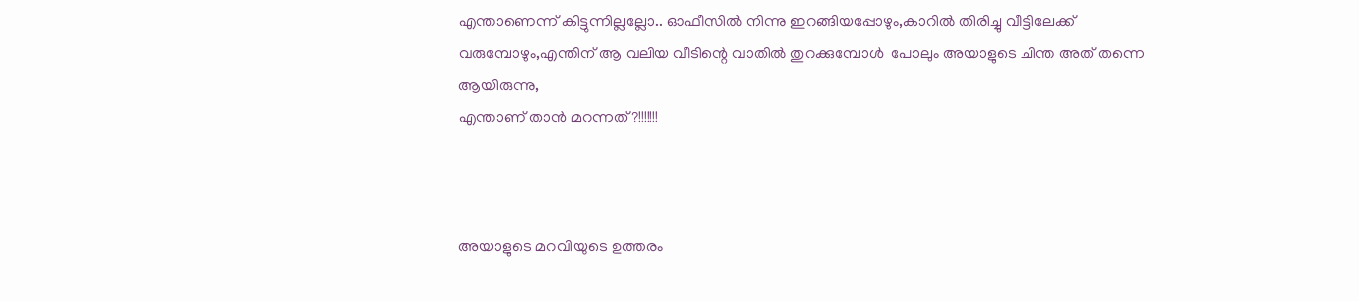എന്താണെന്ന് കിട്ടുന്നില്ലല്ലോ.. ഓഫീസില്‍ നിന്നു ഇറങ്ങിയപ്പോഴും,കാറില്‍ തിരിച്ചു വീട്ടിലേക്ക് വരുമ്പോഴും,എന്തിന്‌ ആ വലിയ വീടിന്റെ വാതില്‍ തുറക്കുമ്പോള്‍  പോലും അയാളുടെ ചിന്ത അത് തന്നെ ആയിരുന്നു,
എന്താണ് താന്‍ മറന്നത്?!!!!!!!



അയാളുടെ മറവിയുടെ ഉത്തരം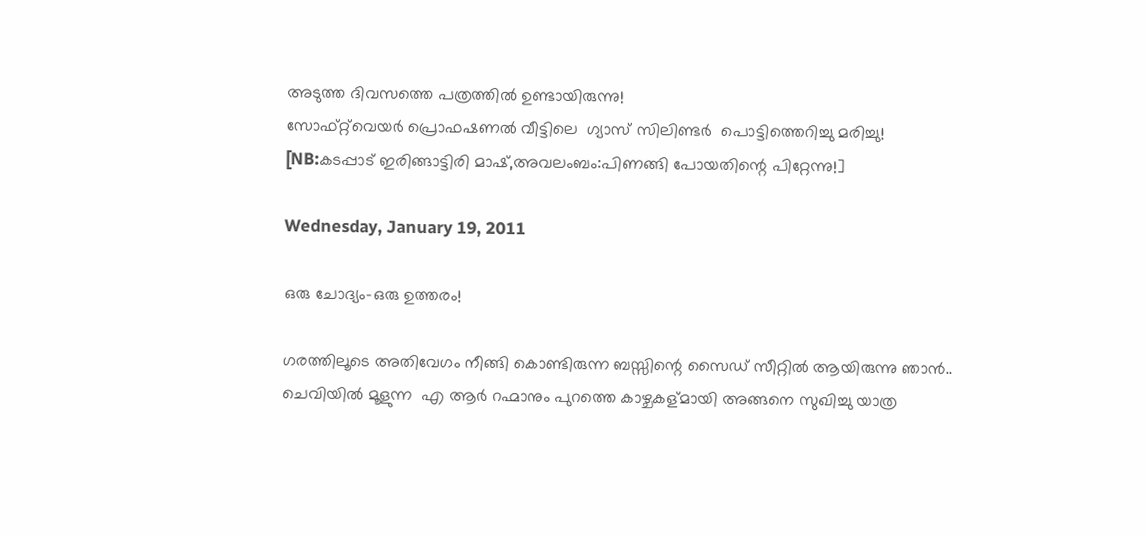അടുത്ത ദിവസത്തെ പത്രത്തില്‍ ഉണ്ടായിരുന്നു!
സോഫ്റ്റ്‌വെയര്‍ പ്രൊഫഷണല്‍ വീട്ടിലെ  ഗ്യാസ് സിലിണ്ടർ  പൊട്ടിത്തെറിച്ചു മരിച്ചു!
[NB:കടപ്പാട് ഇരിങ്ങാട്ടിരി മാഷ്‌,അവലംബം:പിണങ്ങി പോയതിന്റെ പിറ്റേന്നു!]

Wednesday, January 19, 2011

ഒരു ചോദ്യം-ഒരു ഉത്തരം!

ഗരത്തിലൂടെ അതിവേഗം നീങ്ങി കൊണ്ടിരുന്ന ബസ്സിന്റെ സൈഡ് സീറ്റില്‍ ആയിരുന്നു ഞാന്‍.. ചെവിയില്‍ മൂളുന്ന  എ ആര്‍ റഹ്മാനും പുറത്തെ കാഴ്ചകള്മായി അങ്ങനെ സുഖിച്ചു യാത്ര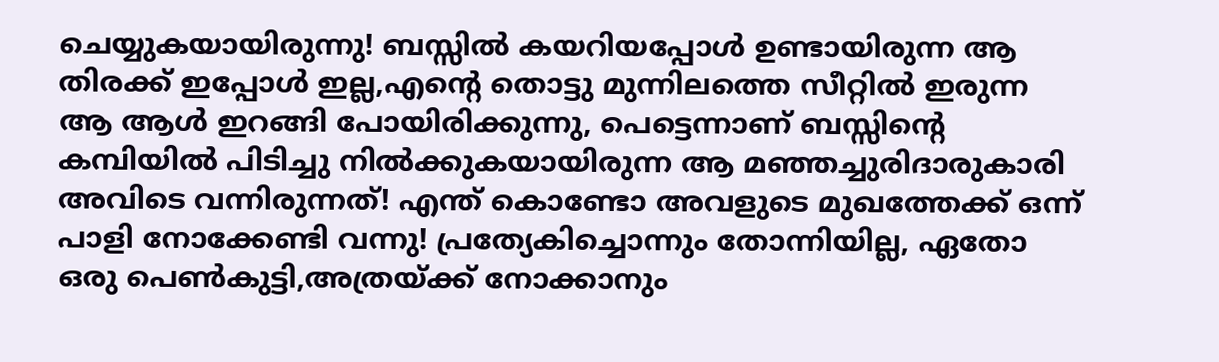ചെയ്യുകയായിരുന്നു! ബസ്സില്‍ കയറിയപ്പോള്‍ ഉണ്ടായിരുന്ന ആ തിരക്ക് ഇപ്പോള്‍ ഇല്ല,എന്റെ തൊട്ടു മുന്നിലത്തെ സീറ്റില്‍ ഇരുന്ന ആ ആള്‍ ഇറങ്ങി പോയിരിക്കുന്നു, പെട്ടെന്നാണ് ബസ്സിന്റെ കമ്പിയില്‍ പിടിച്ചു നില്‍ക്കുകയായിരുന്ന ആ മഞ്ഞച്ചുരിദാരുകാരി അവിടെ വന്നിരുന്നത്! എന്ത് കൊണ്ടോ അവളുടെ മുഖത്തേക്ക് ഒന്ന് പാളി നോക്കേണ്ടി വന്നു! പ്രത്യേകിച്ചൊന്നും തോന്നിയില്ല, ഏതോ ഒരു പെണ്‍കുട്ടി,അത്രയ്ക്ക് നോക്കാനും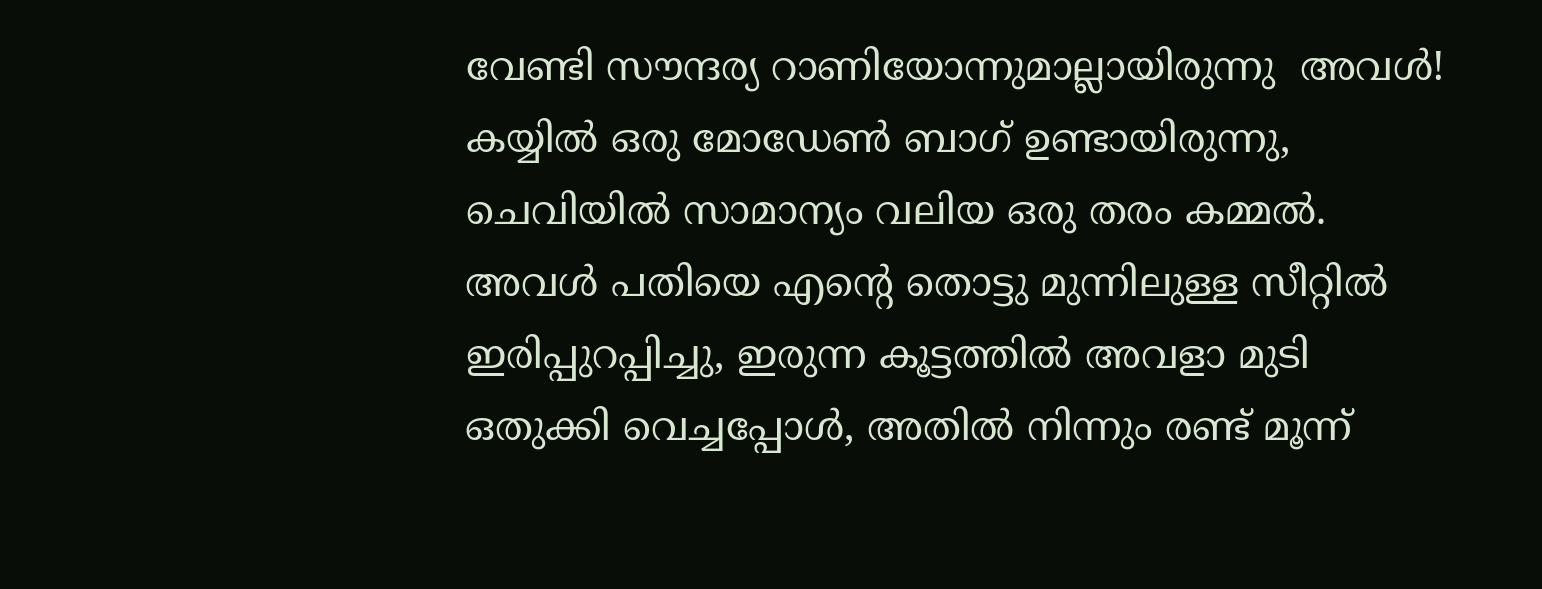വേണ്ടി സൗന്ദര്യ റാണിയോന്നുമാല്ലായിരുന്നു  അവള്‍! കയ്യില്‍ ഒരു മോഡേണ്‍ ബാഗ്‌ ഉണ്ടായിരുന്നു, ചെവിയില്‍ സാമാന്യം വലിയ ഒരു തരം കമ്മല്‍. അവള്‍ പതിയെ എന്റെ തൊട്ടു മുന്നിലുള്ള സീറ്റില്‍ ഇരിപ്പുറപ്പിച്ചു, ഇരുന്ന കൂട്ടത്തില്‍ അവളാ മുടി ഒതുക്കി വെച്ചപ്പോള്‍, അതില്‍ നിന്നും രണ്ട് മൂന്ന്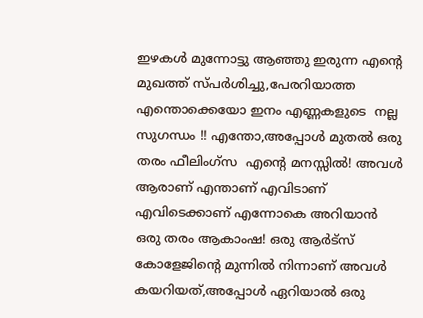ഇഴകള്‍ മുന്നോട്ടു ആഞ്ഞു ഇരുന്ന എന്റെ മുഖത്ത് സ്പര്‍ശിച്ചു,പേരറിയാത്ത എന്തൊക്കെയോ ഇനം എണ്ണകളുടെ  നല്ല സുഗന്ധം !! എന്തോ,അപ്പോള്‍ മുതല്‍ ഒരു തരം ഫീലിംഗ്സ  എന്റെ മനസ്സില്‍! അവള്‍ ആരാണ് എന്താണ് എവിടാണ് എവിടെക്കാണ്‌ എന്നോകെ അറിയാന്‍ ഒരു തരം ആകാംഷ! ഒരു ആര്‍ട്സ് കോളേജിന്റെ മുന്നില്‍ നിന്നാണ് അവള്‍ കയറിയത്,അപ്പോള്‍ ഏറിയാല്‍ ഒരു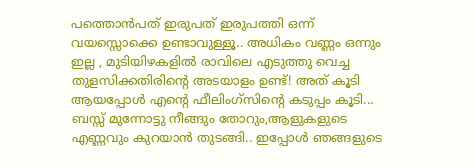പത്തൊന്‍പത് ഇരുപത് ഇരുപത്തി ഒന്ന് വയസ്സൊക്കെ ഉണ്ടാവുള്ളൂ.. അധികം വണ്ണം ഒന്നും ഇല്ല , മുടിയിഴകളില്‍ രാവിലെ എടുത്തു വെച്ച തുളസിക്കതിരിന്റെ അടയാളം ഉണ്ട്! അത് കൂടി ആയപ്പോള്‍ എന്റെ ഫീലിംഗ്സിന്റെ കടുപ്പം കൂടി... ബസ്സ്‌ മുന്നോട്ടു നീങ്ങും തോറും,ആളുകളുടെ എണ്ണവും കുറയാന്‍ തുടങ്ങി.. ഇപ്പോള്‍ ഞങ്ങളുടെ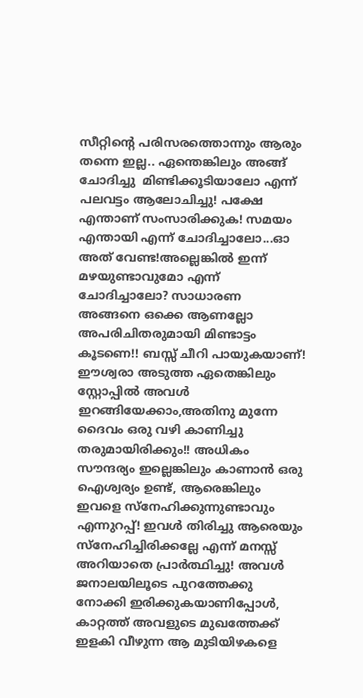സീറ്റിന്റെ പരിസരത്തൊന്നും ആരും തന്നെ ഇല്ല.. ഏന്തെങ്കിലും അങ്ങ് ചോദിച്ചു  മിണ്ടിക്കൂടിയാലോ എന്ന് പലവട്ടം ആലോചിച്ചു! പക്ഷേ എന്താണ് സംസാരിക്കുക! സമയം എന്തായി എന്ന് ചോദിച്ചാലോ...ഓ അത് വേണ്ട!അല്ലെങ്കില്‍ ഇന്ന് മഴയുണ്ടാവുമോ എന്ന് ചോദിച്ചാലോ? സാധാരണ  അങ്ങനെ ഒക്കെ ആണല്ലോ അപരിചിതരുമായി മിണ്ടാട്ടം കൂടണെ!! ബസ്സ്‌ ചീറി പായുകയാണ്! ഈശ്വരാ അടുത്ത ഏതെങ്കിലും സ്റ്റോപ്പില്‍ അവള്‍ ഇറങ്ങിയേക്കാം,അതിനു മുന്നേ ദൈവം ഒരു വഴി കാണിച്ചു തരുമായിരിക്കും!! അധികം സൗന്ദര്യം ഇല്ലെങ്കിലും കാണാന്‍ ഒരു ഐശ്വര്യം ഉണ്ട്, ആരെങ്കിലും ഇവളെ സ്നേഹിക്കുന്നുണ്ടാവും എന്നുറപ്പ്! ഇവള്‍ തിരിച്ചു ആരെയും സ്നേഹിച്ചിരിക്കല്ലേ എന്ന് മനസ്സ് അറിയാതെ പ്രാര്‍ത്ഥിച്ചു! അവള്‍ ജനാലയിലൂടെ പുറത്തേക്കു നോക്കി ഇരിക്കുകയാണിപ്പോള്‍, കാറ്റത്ത് അവളുടെ മുഖത്തേക്ക് ഇളകി വീഴുന്ന ആ മുടിയിഴകളെ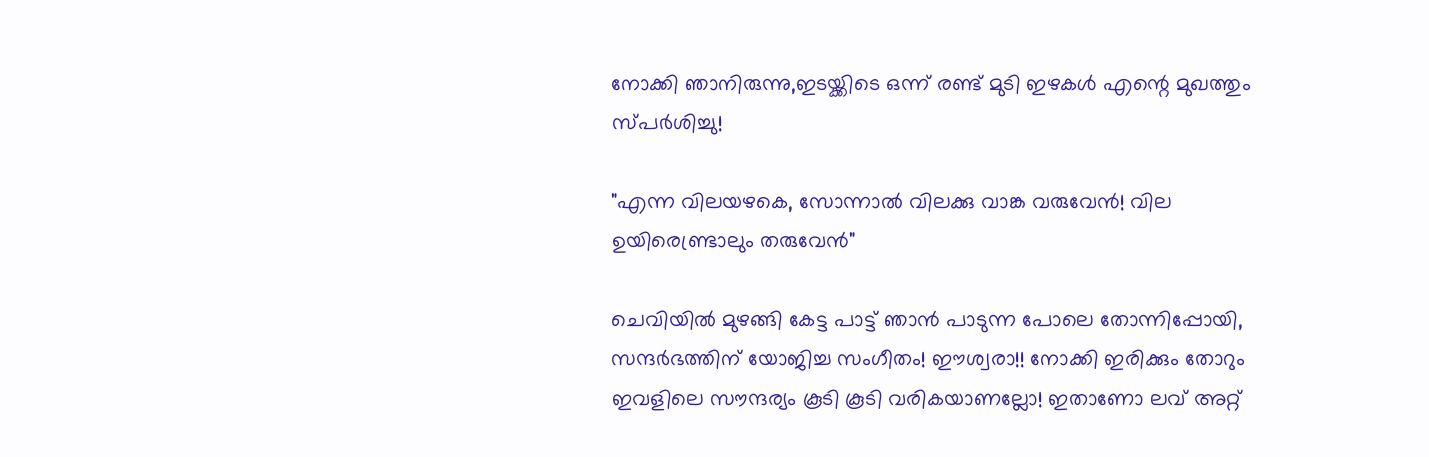നോക്കി ഞാനിരുന്നു,ഇടയ്ക്കിടെ ഒന്ന് രണ്ട് മുടി ഇഴകള്‍ എന്റെ മുഖത്തും സ്പര്‍ശിച്ചു!

"എന്ന വിലയഴകെ, സോന്നാല്‍ വിലക്കു വാങ്ക വരുവേന്‍! വില ഉയിരെണ്ട്രാലും തരുവേന്‍"

ചെവിയില്‍ മുഴങ്ങി കേട്ട പാട്ട് ഞാന്‍ പാടുന്ന പോലെ തോന്നിപ്പോയി, സന്ദര്‍ഭത്തിന് യോജിച്ച സംഗീതം! ഈശ്വരാ!! നോക്കി ഇരിക്കും തോറും ഇവളിലെ സൗന്ദര്യം കൂടി കൂടി വരികയാണല്ലോ! ഇതാണോ ലവ് അറ്റ്‌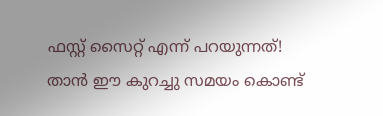ഫസ്റ്റ് സൈറ്റ് എന്ന് പറയുന്നത്! താന്‍ ഈ കുറച്ചു സമയം കൊണ്ട്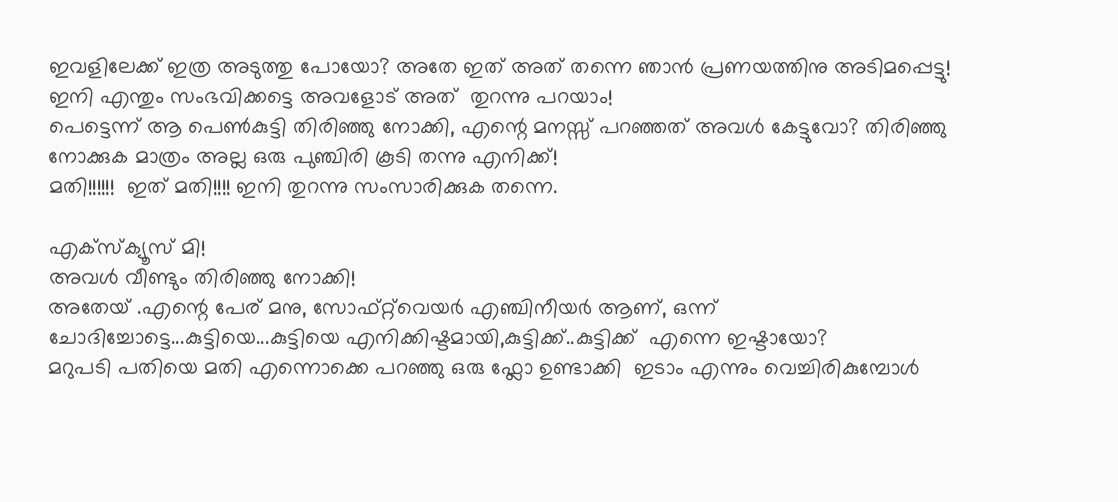ഇവളിലേക്ക് ഇത്ര അടുത്തു പോയോ? അതേ ഇത് അത് തന്നെ ഞാന്‍ പ്രണയത്തിനു അടിമപ്പെട്ടു! ഇനി എന്തും സംഭവിക്കട്ടെ അവളോട്‌ അത്  തുറന്നു പറയാം!
പെട്ടെന്ന് ആ പെണ്‍കുട്ടി തിരിഞ്ഞു നോക്കി, എന്റെ മനസ്സ് പറഞ്ഞത് അവള്‍ കേട്ടുവോ? തിരിഞ്ഞു നോക്കുക മാത്രം അല്ല ഒരു പുഞ്ചിരി കൂടി തന്നു എനിക്ക്!
മതി!!!!!!  ഇത് മതി!!!! ഇനി തുറന്നു സംസാരിക്കുക തന്നെ.

എക്സ്ക്യൂസ് മി!
അവള്‍ വീണ്ടും തിരിഞ്ഞു നോക്കി!
അതേയ് .എന്റെ പേര് മനു, സോഫ്റ്റ്‌വെയര്‍ എഞ്ചിനീയര്‍ ആണ്, ഒന്ന് ചോദിച്ചോട്ടെ...കുട്ടിയെ...കുട്ടിയെ എനിക്കിഷ്ടമായി,കുട്ടിക്ക്..കുട്ടിക്ക്  എന്നെ ഇഷ്ടായോ?
മറുപടി പതിയെ മതി എന്നൊക്കെ പറഞ്ഞു ഒരു ഫ്ലോ ഉണ്ടാക്കി  ഇടാം എന്നും വെച്ചിരികുമ്പോള്‍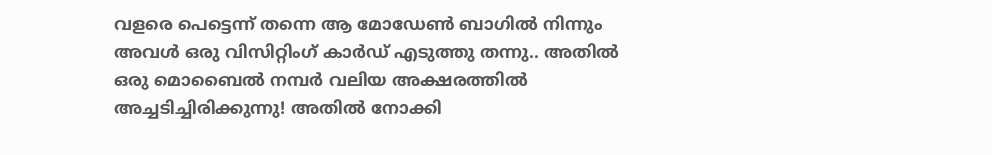വളരെ പെട്ടെന്ന് തന്നെ ആ മോഡേണ്‍ ബാഗില്‍ നിന്നും അവള്‍ ഒരു വിസിറ്റിംഗ് കാര്‍ഡ്‌ എടുത്തു തന്നു.. അതില്‍ ഒരു മൊബൈല്‍ നമ്പര്‍ വലിയ അക്ഷരത്തില്‍ അച്ചടിച്ചിരിക്കുന്നു! അതില്‍ നോക്കി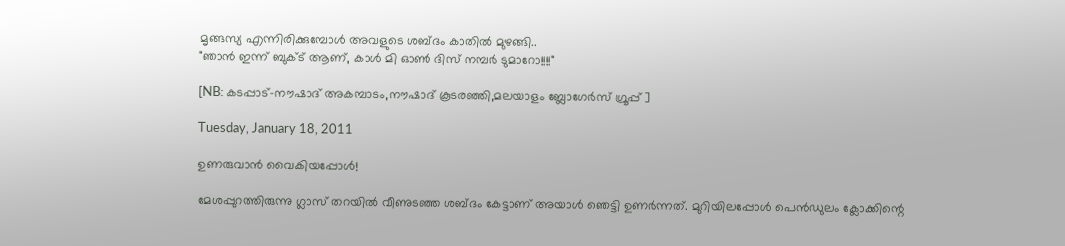മൃങ്ങസ്യ എന്നിരിക്കുമ്പോള്‍ അവളുടെ ശബ്ദം കാതില്‍ മുഴങ്ങി..
"ഞാന്‍ ഇന്ന് ബുക്ട് ആണ്, കാള്‍ മി ഓണ്‍ ദിസ്‌ നമ്പര്‍ ടുമാറോ!!!!"

[NB: കടപ്പാട്-നൗഷാദ് അകമ്പാടം,നൗഷാദ് കൂടരഞ്ഞി,മലയാളം ബ്ലോഗേര്‍സ്‌ ഗ്രൂപ്പ് ]

Tuesday, January 18, 2011

ഉണരുവാൻ വൈകിയപ്പോള്‍!

മേശപ്പുറത്തിരുന്നു ഗ്ലാസ് തറയില്‍ വീണുടഞ്ഞ ശബ്ദം കേട്ടാണ് അയാള്‍ ഞെട്ടി ഉണര്‍ന്നത്. മുറിയിലപ്പോള്‍ പെന്‍ഡുലം ക്ലോക്കിന്റെ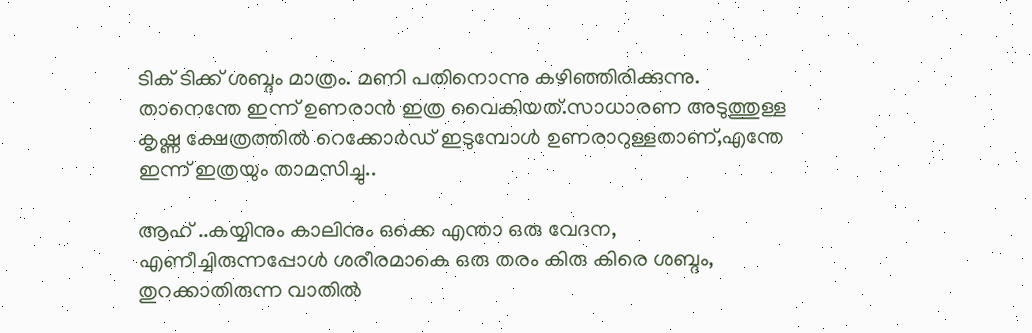ടിക് ടിക്ക് ശബ്ദം മാത്രം. മണി പതിനൊന്നു കഴിഞ്ഞിരിക്കുന്നു. താനെന്തേ ഇന്ന് ഉണരാന്‍ ഇത്ര വൈകിയത്.സാധാരണ അടുത്തുള്ള കൃഷ്ണ ക്ഷേത്രത്തില്‍ റെക്കോര്‍ഡ്‌ ഇടുമ്പോള്‍ ഉണരാറുള്ളതാണ്,എന്തേ ഇന്ന് ഇത്രയും താമസിച്ചു..

ആഹ് ..കയ്യിനും കാലിനും ഒക്കെ എന്താ ഒരു വേദന, എണീച്ചിരുന്നപ്പോള്‍ ശരീരമാകെ ഒരു തരം കിരു കിരെ ശബ്ദം, തുറക്കാതിരുന്ന വാതില്‍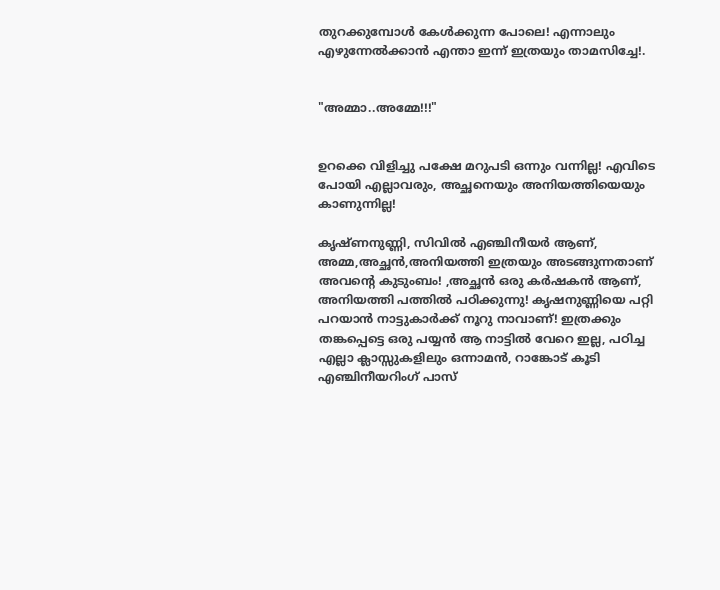തുറക്കുമ്പോള്‍ കേള്‍ക്കുന്ന പോലെ! എന്നാലും എഴുന്നേല്‍ക്കാന്‍ എന്താ ഇന്ന് ഇത്രയും താമസിച്ചേ!.


"അമ്മാ..അമ്മേ!!!"


ഉറക്കെ വിളിച്ചു പക്ഷേ മറുപടി ഒന്നും വന്നില്ല! എവിടെ പോയി എല്ലാവരും, അച്ഛനെയും അനിയത്തിയെയും കാണുന്നില്ല!

കൃഷ്ണനുണ്ണി, സിവില്‍ എഞ്ചിനീയര്‍ ആണ്, അമ്മ,അച്ഛന്‍,അനിയത്തി ഇത്രയും അടങ്ങുന്നതാണ് അവന്റെ കുടുംബം! ,അച്ഛന്‍ ഒരു കര്‍ഷകന്‍ ആണ്, അനിയത്തി പത്തില്‍ പഠിക്കുന്നു! കൃഷനുണ്ണിയെ പറ്റി പറയാന്‍ നാട്ടുകാര്‍ക്ക് നൂറു നാവാണ്! ഇത്രക്കും തങ്കപ്പെട്ടെ ഒരു പയ്യന്‍ ആ നാട്ടില്‍ വേറെ ഇല്ല, പഠിച്ച എല്ലാ ക്ലാസ്സുകളിലും ഒന്നാമന്‍, റാങ്കോട് കൂടി എഞ്ചിനീയറിംഗ് പാസ്‌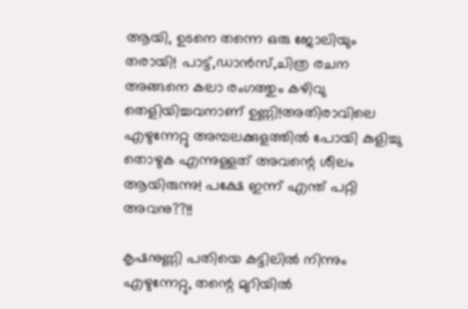ആയി, ഉടനെ തന്നെ ഒരു ജോലിയും തരായി! പാട്ട്,ഡാന്‍സ്,ചിത്ര രചന അങ്ങനെ കലാ രംഗത്തും കഴിവു തെളിയിച്ചവനാണ് ഉണ്ണി!അതിരാവിലെ എഴുന്നേറ്റു അമ്പലക്കുളത്തില്‍ പോയി കുളിച്ചു തൊഴുക എന്നുള്ളത് അവന്റെ ശീലം ആയിരുന്നു! പക്ഷേ ഇന്ന് എന്ത് പറ്റി അവനു??!!

കൃഷനുണ്ണി പതിയെ കട്ടിലില്‍ നിന്നും എഴുന്നേറ്റു, തന്റെ മുറിയില്‍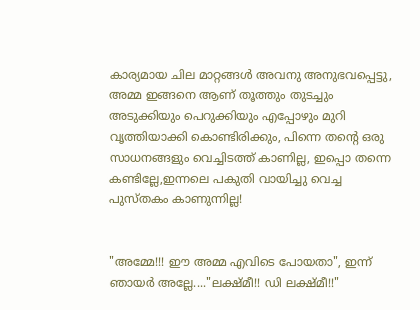കാര്യമായ ചില മാറ്റങ്ങൾ അവനു അനുഭവപ്പെട്ടു, അമ്മ ഇങ്ങനെ ആണ് തൂത്തും തുടച്ചും  അടുക്കിയും പെറുക്കിയും എപ്പോഴും മുറി വൃത്തിയാക്കി കൊണ്ടിരിക്കും, പിന്നെ തന്റെ ഒരു സാധനങ്ങളും വെച്ചിടത്ത് കാണില്ല, ഇപ്പൊ തന്നെ കണ്ടില്ലേ,ഇന്നലെ പകുതി വായിച്ചു വെച്ച പുസ്തകം കാണുന്നില്ല!


"അമ്മേ!!! ഈ അമ്മ എവിടെ പോയതാ", ഇന്ന് ഞായര്‍ അല്ലേ...."ലക്ഷ്മീ!! ഡി ലക്ഷ്മീ!!"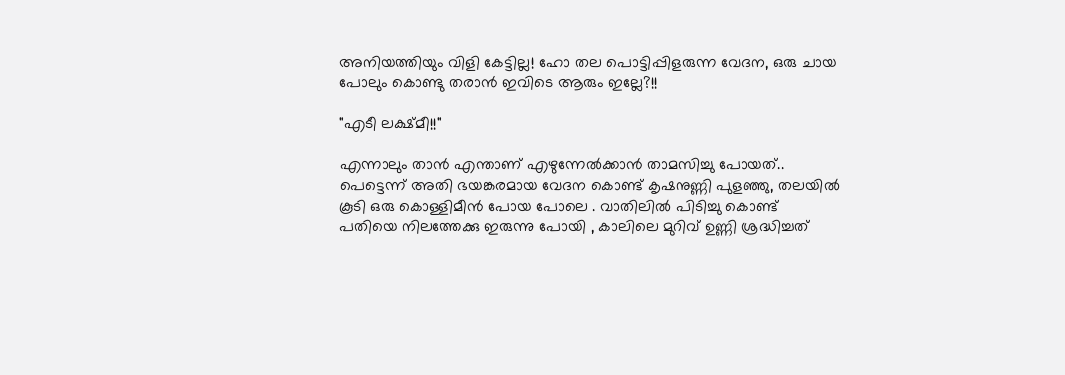അനിയത്തിയും വിളി കേട്ടില്ല! ഹോ തല പൊട്ടിപ്പിളരുന്ന വേദന, ഒരു ചായ പോലും കൊണ്ടു തരാന്‍ ഇവിടെ ആരും ഇല്ലേ?!!

"എടീ ലക്ഷ്മീ!!"

എന്നാലും താന്‍ എന്താണ് എഴുന്നേല്‍ക്കാന്‍ താമസിച്ചു പോയത്.. പെട്ടെന്ന് അതി ഭയങ്കരമായ വേദന കൊണ്ട് കൃഷനുണ്ണി പുളഞ്ഞു, തലയില്‍ കൂടി ഒരു കൊള്ളിമീന്‍ പോയ പോലെ . വാതിലില്‍ പിടിച്ചു കൊണ്ട് പതിയെ നിലത്തേക്കു ഇരുന്നു പോയി , കാലിലെ മുറിവ് ഉണ്ണി ശ്രദ്ധിച്ചത്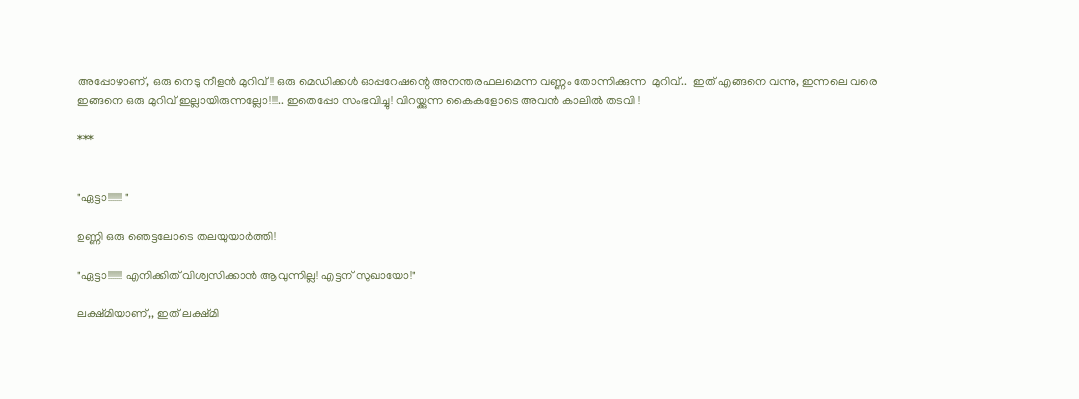അപ്പോഴാണ്‌, ഒരു നെടു നീളന്‍ മുറിവ്!! ഒരു മെഡിക്കൾ ഓപ്പറേഷന്റെ അനന്തരഫലമെന്ന വണ്ണം തോന്നിക്കുന്ന  മുറിവ്..  ഇത് എങ്ങനെ വന്നു, ഇന്നലെ വരെ ഇങ്ങനെ ഒരു മുറിവ് ഇല്ലായിരുന്നല്ലോ!!!!.. ഇതെപ്പോ സംഭവിച്ചു! വിറയ്ക്കുന്ന കൈകളോടെ അവന്‍ കാലില്‍ തടവി !

***


"ഏട്ടാ!!!!!!! "

ഉണ്ണി ഒരു ഞെട്ടലോടെ തലയുയാര്‍ത്തി!

"ഏട്ടാ!!!!!!! എനിക്കിത് വിശ്വസിക്കാന്‍ ആവുന്നില്ല! എട്ടന് സുഖായോ!"

ലക്ഷ്മിയാണ്‌,, ഇത് ലക്ഷ്മി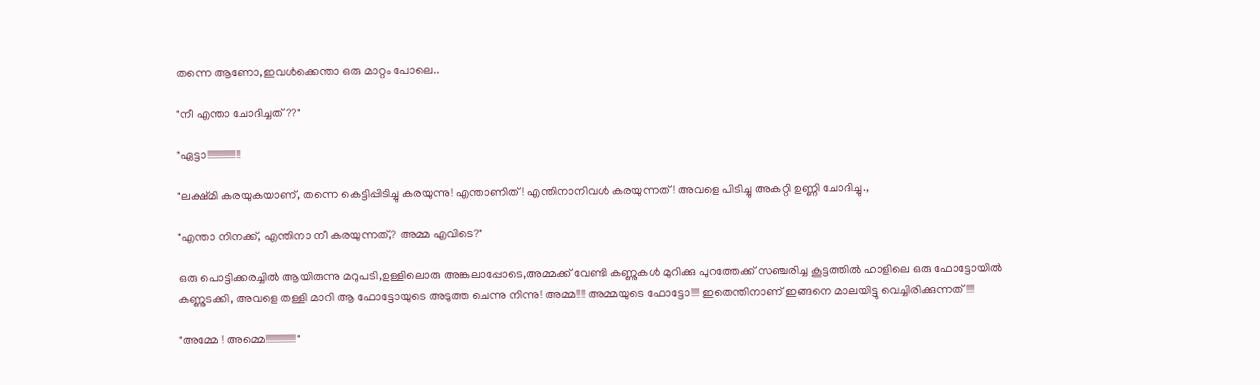തന്നെ ആണോ,ഇവള്‍ക്കെന്താ ഒരു മാറ്റം പോലെ..

"നീ എന്താ ചോദിച്ചത്??"

"ഏട്ടാ!!!!!!!!!!!!!!!!

"ലക്ഷ്മി കരയുകയാണ്, തന്നെ കെട്ടിപ്പിടിച്ചു കരയുന്നു! എന്താണിത്! എന്തിനാനിവള്‍ കരയുന്നത്! അവളെ പിടിച്ചു അകറ്റി ഉണ്ണി ചോദിച്ചു.,

"എന്താ നിനക്ക്, എന്തിനാ നീ കരയുന്നത്,? അമ്മ എവിടെ?"

ഒരു പൊട്ടിക്കരച്ചില്‍ ആയിരുന്നു മറുപടി,ഉള്ളിലൊരു അങ്കലാപ്പോടെ,അമ്മക്ക് വേണ്ടി കണ്ണുകള്‍ മുറിക്കു പുറത്തേക്ക് സഞ്ചരിച്ച കൂട്ടത്തില്‍ ഹാളിലെ ഒരു ഫോട്ടോയില്‍ കണ്ണുടക്കി, അവളെ തള്ളി മാറി ആ ഫോട്ടോയുടെ അടുത്ത ചെന്നു നിന്നു! അമ്മ!!!! അമ്മയുടെ ഫോട്ടോ!!!! ഇതെന്തിനാണ് ഇങ്ങനെ മാലയിട്ടു വെച്ചിരിക്കുന്നത്!!!!

"അമ്മേ ! അമ്മെ!!!!!!!!!!!!!!!"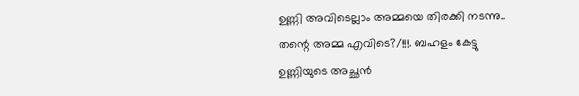ഉണ്ണി അവിടെല്ലാം അമ്മയെ തിരക്കി നടന്നു.. തന്റെ അമ്മ എവിടെ?/!!!. ബഹളം കേട്ടു ഉണ്ണിയുടെ അച്ഛന്‍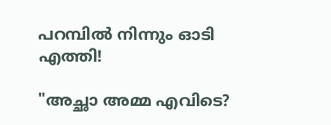പറമ്പില്‍ നിന്നും ഓടി എത്തി!

"അച്ഛാ അമ്മ എവിടെ?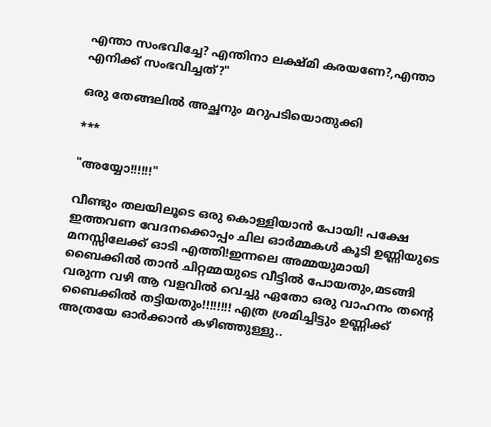എന്താ സംഭവിച്ചേ? എന്തിനാ ലക്ഷ്മി കരയണേ?,എന്താ എനിക്ക് സംഭവിച്ചത്?"

ഒരു തേങ്ങലിൽ അച്ഛനും മറുപടിയൊതുക്കി

***

"അയ്യോ!!!!!!"

വീണ്ടും തലയിലൂടെ ഒരു കൊള്ളിയാന്‍ പോയി! പക്ഷേ ഇത്തവണ വേദനക്കൊപ്പം ചില ഓര്‍മ്മകള്‍ കൂടി ഉണ്ണിയുടെ മനസ്സിലേക്ക് ഓടി എത്തി!ഇന്നലെ അമ്മയുമായി ബൈക്കില്‍ താന്‍ ചിറ്റമ്മയുടെ വീട്ടില്‍ പോയതും,മടങ്ങി വരുന്ന വഴി ആ വളവില്‍ വെച്ചു ഏതോ ഒരു വാഹനം തന്റെ ബൈക്കില്‍ തട്ടിയതും!!!!!!!! എത്ര ശ്രമിച്ചിട്ടും ഉണ്ണിക്ക് അത്രയേ ഓര്‍ക്കാന്‍ കഴിഞ്ഞുള്ളു..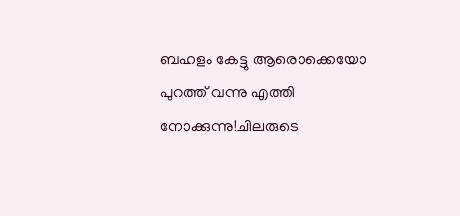ബഹളം കേട്ടു ആരൊക്കെയോ പുറത്ത് വന്നു എത്തി നോക്കുന്നു!ചിലരുടെ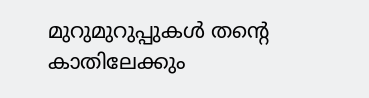മുറുമുറുപ്പുകള്‍ തന്റെ കാതിലേക്കും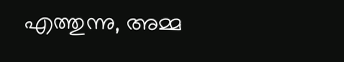എത്തുന്നു, അമ്മ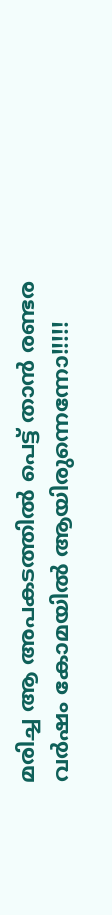മരിച്ച ആ അപകടത്തില്‍ പെട്ട് താന്‍ രണ്ടര വര്‍ഷം കോമയില്‍ ആയിരുന്നെന്നോ!!!!!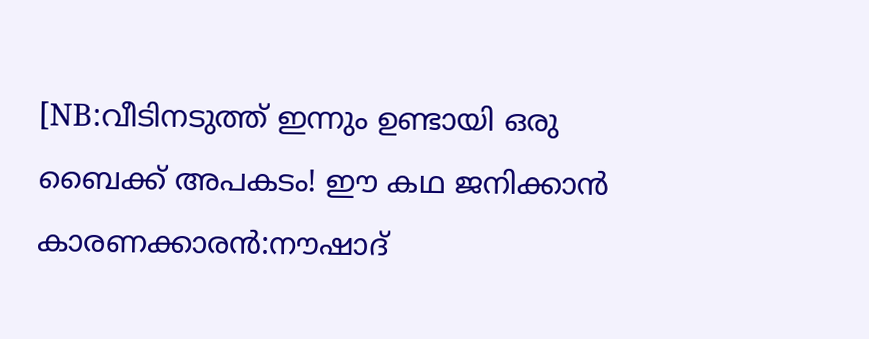[NB:വീടിനടുത്ത് ഇന്നും ഉണ്ടായി ഒരു ബൈക്ക് അപകടം! ഈ കഥ ജനിക്കാന്‍ കാരണക്കാരന്‍:നൗഷാദ്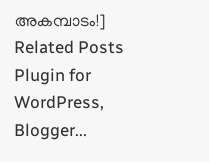അകമ്പാടം!]
Related Posts Plugin for WordPress, Blogger...